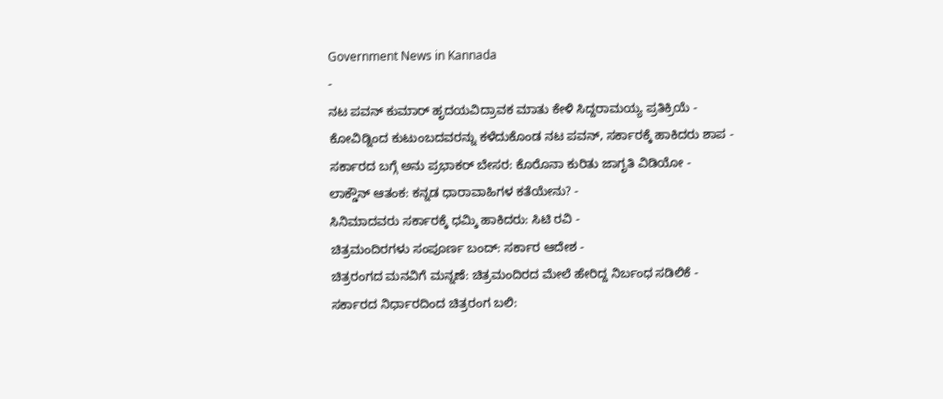Government News in Kannada
-
ನಟ ಪವನ್ ಕುಮಾರ್ ಹೃದಯವಿದ್ರಾವಕ ಮಾತು ಕೇಳಿ ಸಿದ್ದರಾಮಯ್ಯ ಪ್ರತಿಕ್ರಿಯೆ -
ಕೋವಿಡ್ನಿಂದ ಕುಟುಂಬದವರನ್ನು ಕಳೆದುಕೊಂಡ ನಟ ಪವನ್, ಸರ್ಕಾರಕ್ಕೆ ಹಾಕಿದರು ಶಾಪ -
ಸರ್ಕಾರದ ಬಗ್ಗೆ ಅನು ಪ್ರಭಾಕರ್ ಬೇಸರ: ಕೊರೊನಾ ಕುರಿತು ಜಾಗೃತಿ ವಿಡಿಯೋ -
ಲಾಕ್ಡೌನ್ ಆತಂಕ: ಕನ್ನಡ ಧಾರಾವಾಹಿಗಳ ಕತೆಯೇನು? -
ಸಿನಿಮಾದವರು ಸರ್ಕಾರಕ್ಕೆ ಧಮ್ಕಿ ಹಾಕಿದರು: ಸಿಟಿ ರವಿ -
ಚಿತ್ರಮಂದಿರಗಳು ಸಂಪೂರ್ಣ ಬಂದ್: ಸರ್ಕಾರ ಆದೇಶ -
ಚಿತ್ರರಂಗದ ಮನವಿಗೆ ಮನ್ನಣೆ: ಚಿತ್ರಮಂದಿರದ ಮೇಲೆ ಹೇರಿದ್ದ ನಿರ್ಬಂಧ ಸಡಿಲಿಕೆ -
ಸರ್ಕಾರದ ನಿರ್ಧಾರದಿಂದ ಚಿತ್ರರಂಗ ಬಲಿ: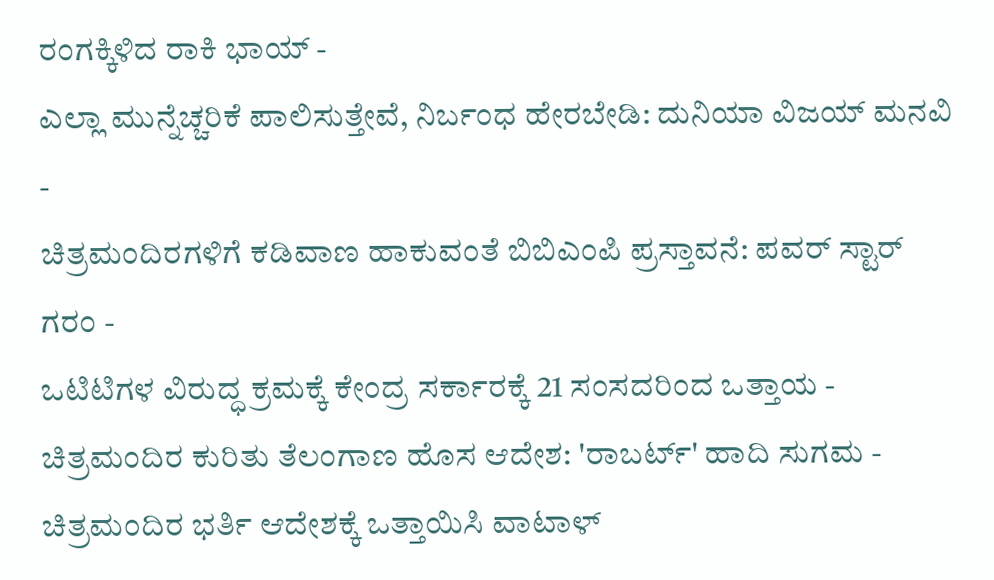ರಂಗಕ್ಕಿಳಿದ ರಾಕಿ ಭಾಯ್ -
ಎಲ್ಲಾ ಮುನ್ನೆಚ್ಚರಿಕೆ ಪಾಲಿಸುತ್ತೇವೆ, ನಿರ್ಬಂಧ ಹೇರಬೇಡಿ: ದುನಿಯಾ ವಿಜಯ್ ಮನವಿ -
ಚಿತ್ರಮಂದಿರಗಳಿಗೆ ಕಡಿವಾಣ ಹಾಕುವಂತೆ ಬಿಬಿಎಂಪಿ ಪ್ರಸ್ತಾವನೆ: ಪವರ್ ಸ್ಟಾರ್ ಗರಂ -
ಒಟಿಟಿಗಳ ವಿರುದ್ಧ ಕ್ರಮಕ್ಕೆ ಕೇಂದ್ರ ಸರ್ಕಾರಕ್ಕೆ 21 ಸಂಸದರಿಂದ ಒತ್ತಾಯ -
ಚಿತ್ರಮಂದಿರ ಕುರಿತು ತೆಲಂಗಾಣ ಹೊಸ ಆದೇಶ: 'ರಾಬರ್ಟ್' ಹಾದಿ ಸುಗಮ -
ಚಿತ್ರಮಂದಿರ ಭರ್ತಿ ಆದೇಶಕ್ಕೆ ಒತ್ತಾಯಿಸಿ ವಾಟಾಳ್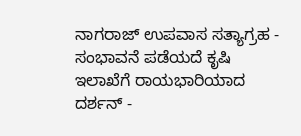ನಾಗರಾಜ್ ಉಪವಾಸ ಸತ್ಯಾಗ್ರಹ -
ಸಂಭಾವನೆ ಪಡೆಯದೆ ಕೃಷಿ ಇಲಾಖೆಗೆ ರಾಯಭಾರಿಯಾದ ದರ್ಶನ್ -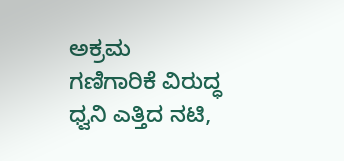ಅಕ್ರಮ ಗಣಿಗಾರಿಕೆ ವಿರುದ್ಧ ಧ್ವನಿ ಎತ್ತಿದ ನಟಿ,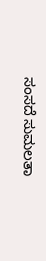ಸಂಸದೆ ಸುಮಲತಾ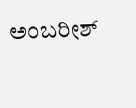ಅಂಬರೀಶ್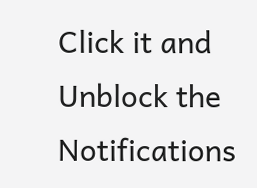Click it and Unblock the Notifications